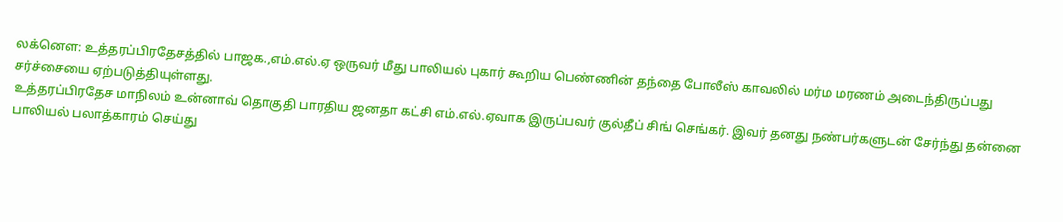லக்னௌ: உத்தரப்பிரதேசத்தில் பாஜக.,எம்.எல்.ஏ ஒருவர் மீது பாலியல் புகார் கூறிய பெண்ணின் தந்தை போலீஸ் காவலில் மர்ம மரணம் அடைந்திருப்பது சர்ச்சையை ஏற்படுத்தியுள்ளது.
உத்தரப்பிரதேச மாநிலம் உன்னாவ் தொகுதி பாரதிய ஜனதா கட்சி எம்.எல்.ஏவாக இருப்பவர் குல்தீப் சிங் செங்கர். இவர் தனது நண்பர்களுடன் சேர்ந்து தன்னை பாலியல் பலாத்காரம் செய்து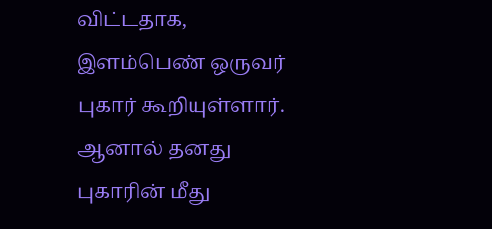விட்டதாக, இளம்பெண் ஒருவர் புகார் கூறியுள்ளார்.
ஆனால் தனது புகாரின் மீது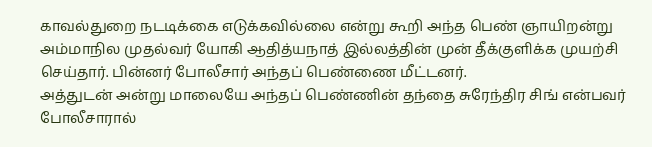காவல்துறை நடடிக்கை எடுக்கவில்லை என்று கூறி அந்த பெண் ஞாயிறன்று அம்மாநில முதல்வர் யோகி ஆதித்யநாத் இல்லத்தின் முன் தீக்குளிக்க முயற்சி செய்தார். பின்னர் போலீசார் அந்தப் பெண்ணை மீட்டனர்.
அத்துடன் அன்று மாலையே அந்தப் பெண்ணின் தந்தை சுரேந்திர சிங் என்பவர் போலீசாரால்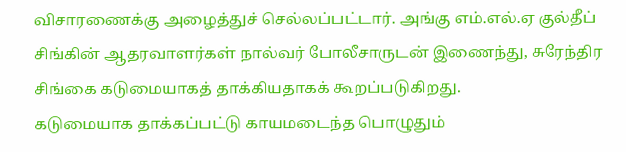விசாரணைக்கு அழைத்துச் செல்லப்பட்டார். அங்கு எம்.எல்.ஏ குல்தீப் சிங்கின் ஆதரவாளர்கள் நால்வர் போலீசாருடன் இணைந்து, சுரேந்திர சிங்கை கடுமையாகத் தாக்கியதாகக் கூறப்படுகிறது.
கடுமையாக தாக்கப்பட்டு காயமடைந்த பொழுதும்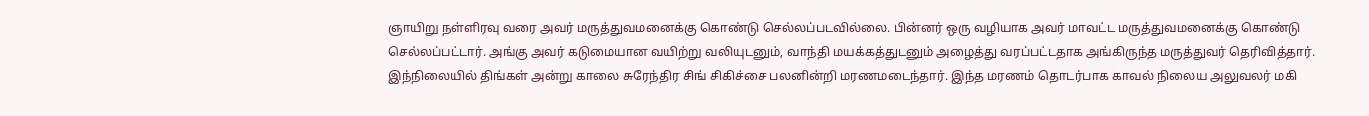ஞாயிறு நள்ளிரவு வரை அவர் மருத்துவமனைக்கு கொண்டு செல்லப்படவில்லை. பின்னர் ஒரு வழியாக அவர் மாவட்ட மருத்துவமனைக்கு கொண்டு செல்லப்பட்டார். அங்கு அவர் கடுமையான வயிற்று வலியுடனும், வாந்தி மயக்கத்துடனும் அழைத்து வரப்பட்டதாக அங்கிருந்த மருத்துவர் தெரிவித்தார்.
இந்நிலையில் திங்கள் அன்று காலை சுரேந்திர சிங் சிகிச்சை பலனின்றி மரணமடைந்தார். இந்த மரணம் தொடர்பாக காவல் நிலைய அலுவலர் மகி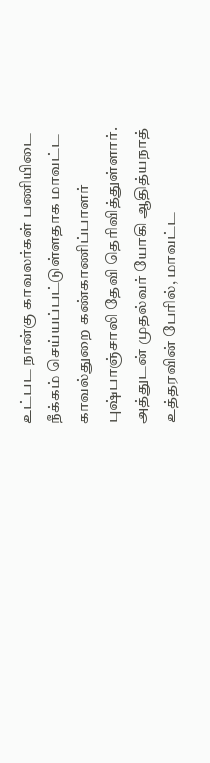உட்பட நான்கு காவலர்கள் பணியிடை நீக்கம் செய்யப்பட்டுள்ளதாக மாவட்ட காவல்துறை கண்காணிப்பாளர் புஷ்பாஞ்சாலி தேவி தெரிவித்துள்ளார்.
அத்துடன் முதல்வர் யோகி ஆதித்யநாத் உத்தரவின் பேரில், மாவட்ட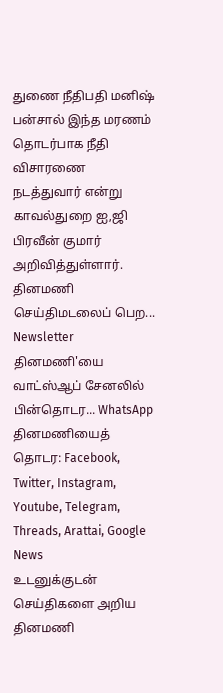துணை நீதிபதி மனிஷ் பன்சால் இந்த மரணம் தொடர்பாக நீதி விசாரணை நடத்துவார் என்று காவல்துறை ஐ,ஜி பிரவீன் குமார் அறிவித்துள்ளார்.
தினமணி செய்திமடலைப் பெற... Newsletter
தினமணி'யை வாட்ஸ்ஆப் சேனலில் பின்தொடர... WhatsApp
தினமணியைத் தொடர: Facebook, Twitter, Instagram, Youtube, Telegram, Threads, Arattai, Google News
உடனுக்குடன் செய்திகளை அறிய தினமணி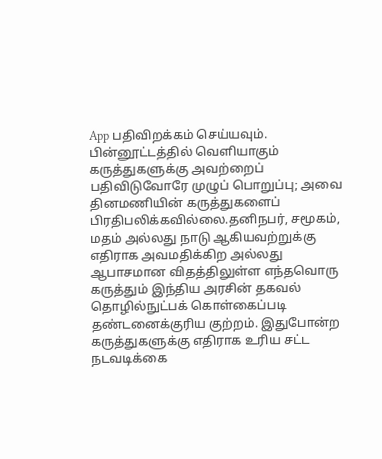App பதிவிறக்கம் செய்யவும்.
பின்னூட்டத்தில் வெளியாகும் கருத்துகளுக்கு அவற்றைப் பதிவிடுவோரே முழுப் பொறுப்பு; அவை தினமணியின் கருத்துகளைப் பிரதிபலிக்கவில்லை.தனிநபர், சமூகம், மதம் அல்லது நாடு ஆகியவற்றுக்கு எதிராக அவமதிக்கிற அல்லது ஆபாசமான விதத்திலுள்ள எந்தவொரு கருத்தும் இந்திய அரசின் தகவல் தொழில்நுட்பக் கொள்கைப்படி தண்டனைக்குரிய குற்றம். இதுபோன்ற கருத்துகளுக்கு எதிராக உரிய சட்ட நடவடிக்கை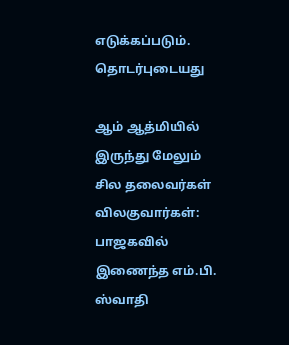எடுக்கப்படும்.
தொடர்புடையது

ஆம் ஆத்மியில் இருந்து மேலும் சில தலைவர்கள் விலகுவார்கள்: பாஜகவில் இணைந்த எம்.பி. ஸ்வாதி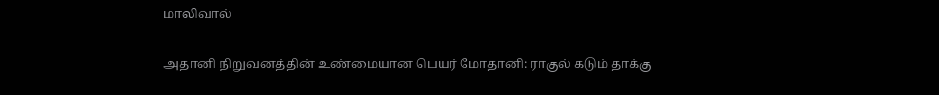மாலிவால்

அதானி நிறுவனத்தின் உண்மையான பெயர் மோதானி: ராகுல் கடும் தாக்கு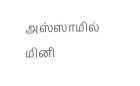அஸ்ஸாமில் மினி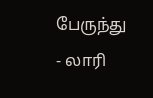பேருந்து - லாரி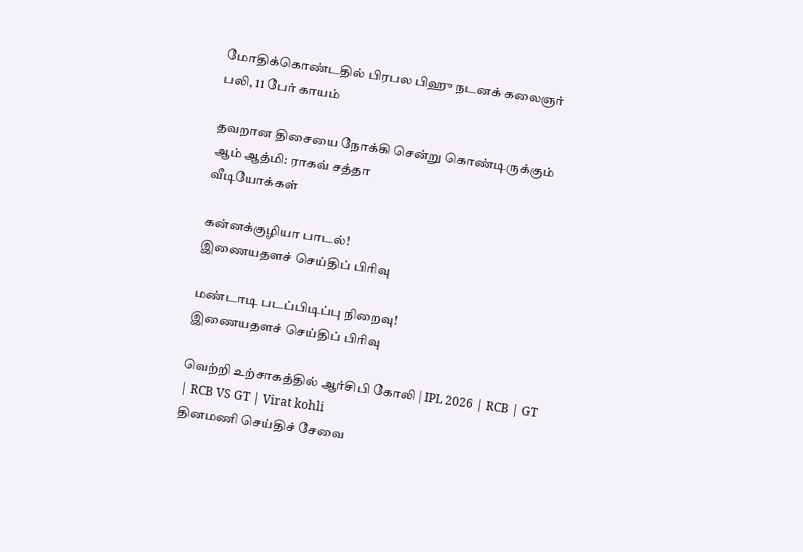மோதிக்கொண்டதில் பிரபல பிஹு நடனக் கலைஞர் பலி, 11 பேர் காயம்

தவறான திசையை நோக்கி சென்று கொண்டிருக்கும் ஆம் ஆத்மி: ராகவ் சத்தா
வீடியோக்கள்

கன்னக்குழியா பாடல்!
இணையதளச் செய்திப் பிரிவு

மண்டாடி படப்பிடிப்பு நிறைவு!
இணையதளச் செய்திப் பிரிவு

வெற்றி உற்சாகத்தில் ஆர்சிபி கோலி | IPL 2026 | RCB | GT | RCB VS GT | Virat kohli
தினமணி செய்திச் சேவை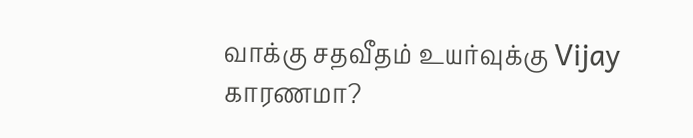வாக்கு சதவீதம் உயர்வுக்கு Vijay காரணமா?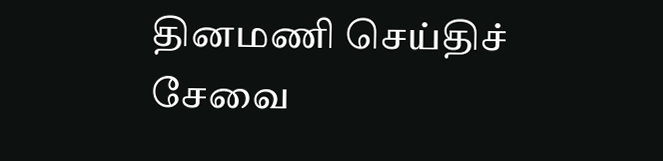தினமணி செய்திச் சேவை